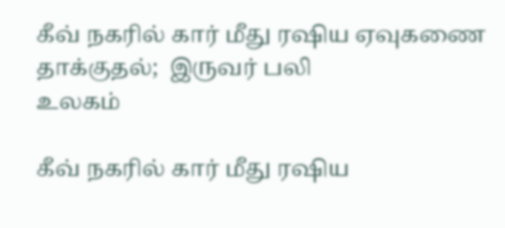கீவ் நகரில் கார் மீது ரஷிய ஏவுகணை தாக்குதல்;  இருவர் பலி
உலகம்

கீவ் நகரில் கார் மீது ரஷிய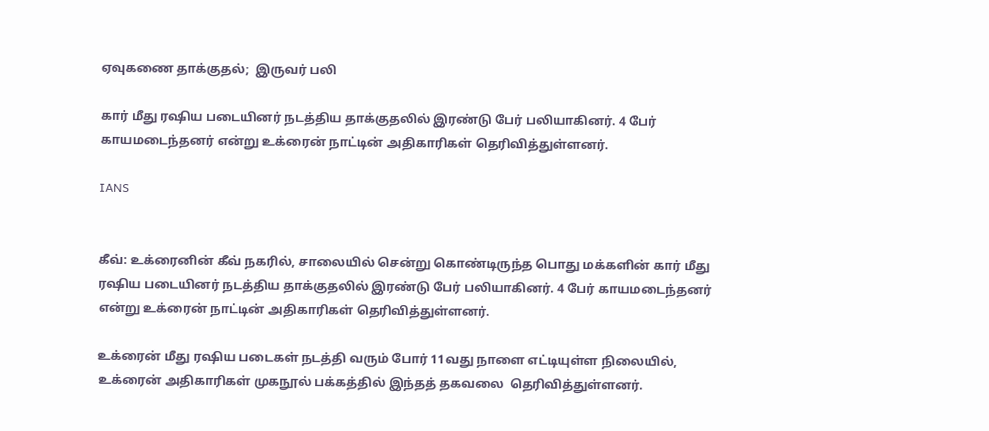ஏவுகணை தாக்குதல்;  இருவர் பலி

கார் மீது ரஷிய படையினர் நடத்திய தாக்குதலில் இரண்டு பேர் பலியாகினர். 4 பேர் காயமடைந்தனர் என்று உக்ரைன் நாட்டின் அதிகாரிகள் தெரிவித்துள்ளனர்.

IANS


கீவ்: உக்ரைனின் கீவ் நகரில், சாலையில் சென்று கொண்டிருந்த பொது மக்களின் கார் மீது ரஷிய படையினர் நடத்திய தாக்குதலில் இரண்டு பேர் பலியாகினர். 4 பேர் காயமடைந்தனர் என்று உக்ரைன் நாட்டின் அதிகாரிகள் தெரிவித்துள்ளனர்.

உக்ரைன் மீது ரஷிய படைகள் நடத்தி வரும் போர் 11வது நாளை எட்டியுள்ள நிலையில், உக்ரைன் அதிகாரிகள் முகநூல் பக்கத்தில் இந்தத் தகவலை  தெரிவித்துள்ளனர்.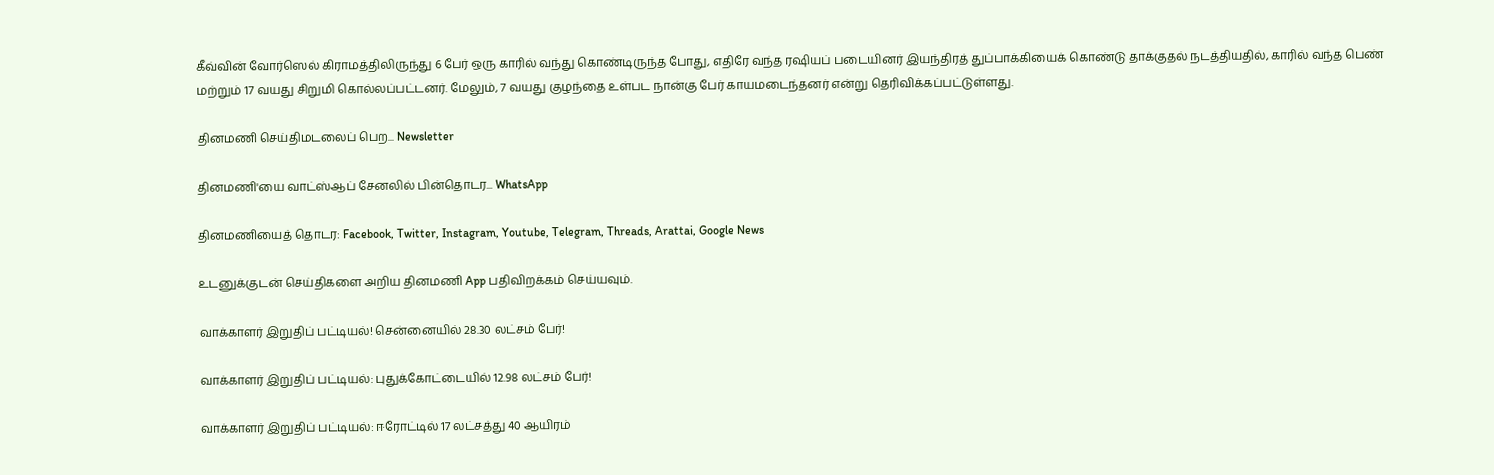கீவ்வின் வோர்ஸெல் கிராமத்திலிருந்து 6 பேர் ஒரு காரில் வந்து கொண்டிருந்த போது, எதிரே வந்த ரஷியப் படையினர் இயந்திரத் துப்பாக்கியைக் கொண்டு தாக்குதல் நடத்தியதில், காரில் வந்த பெண் மற்றும் 17 வயது சிறுமி கொல்லப்பட்டனர். மேலும், 7 வயது குழந்தை உள்பட நான்கு பேர் காயமடைந்தனர் என்று தெரிவிக்கப்பட்டுள்ளது.

தினமணி செய்திமடலைப் பெற... Newsletter

தினமணி'யை வாட்ஸ்ஆப் சேனலில் பின்தொடர... WhatsApp

தினமணியைத் தொடர: Facebook, Twitter, Instagram, Youtube, Telegram, Threads, Arattai, Google News

உடனுக்குடன் செய்திகளை அறிய தினமணி App பதிவிறக்கம் செய்யவும்.

வாக்காளர் இறுதிப் பட்டியல்! சென்னையில் 28.30 லட்சம் பேர்!

வாக்காளர் இறுதிப் பட்டியல்: புதுக்கோட்டையில் 12.98 லட்சம் பேர்!

வாக்காளர் இறுதிப் பட்டியல்: ஈரோட்டில் 17 லட்சத்து 40 ஆயிரம்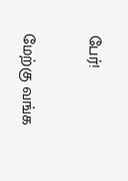பேர்!

மேற்கு வங்க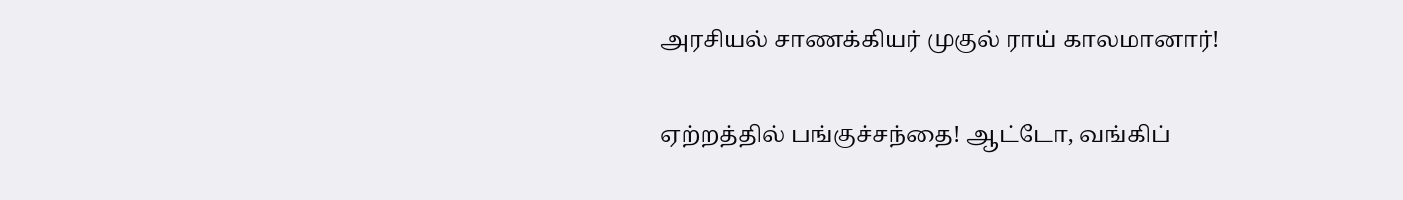அரசியல் சாணக்கியர் முகுல் ராய் காலமானார்!

ஏற்றத்தில் பங்குச்சந்தை! ஆட்டோ, வங்கிப்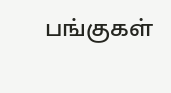பங்குகள்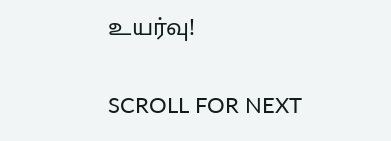உயர்வு!

SCROLL FOR NEXT